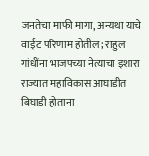जनतेचा माफी मागा, अन्यथा याचे वाईट परिणाम होतील; राहुल गांधींना भाजपच्या नेत्याचा इशारा
राज्यात महाविकास आघाडीत बिघाडी होताना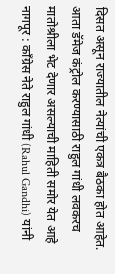दिसत असून राज्यातील नेत्यांची एकत्र बैठका होत आहेत. आता डॅमेज कंट्रोल करण्यासाठी राहुल गांधी लवकरच मातोश्रीला भेट देणार असल्याची माहिती समोर येत आहे
नागपूर : काँग्रेस नेते राहुल गांधी (Rahul Gandhi) यांनी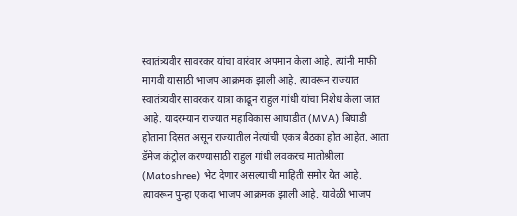स्वातंत्र्यवीर सावरकर यांचा वारंवार अपमान केला आहे. त्यांनी माफी मागवी यासाठी भाजप आक्रमक झाली आहे. त्यावरून राज्यात स्वातंत्र्यवीर सावरकर यात्रा काढून राहुल गांधी यांचा निशेध केला जात आहे. यादरम्यान राज्यात महाविकास आघाडीत (MVA) बिघाडी होताना दिसत असून राज्यातील नेत्यांची एकत्र बैठका होत आहेत. आता डॅमेज कंट्रोल करण्यासाठी राहुल गांधी लवकरच मातोश्रीला (Matoshree) भेट देणार असल्याची माहिती समोर येत आहे. त्यावरून पुन्हा एकदा भाजप आक्रमक झाली आहे. यावेळी भाजप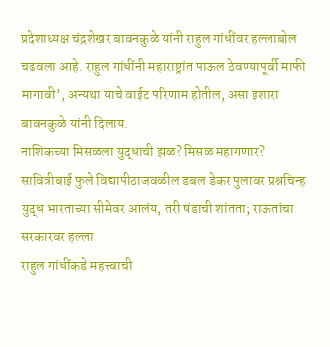प्रदेशाध्यक्ष चंद्रशेखर बावनकुळे यांनी राहुल गांधींवर हल्लाबोल चढवला आहे. राहुल गांधींनी महाराष्ट्रांत पाऊल ठेवण्यापूर्वी माफी मागावी’, अन्यथा याचे वाईट परिणाम होतील, असा इशारा बावनकुळे यांनी दिलाय.
नाशिकच्या मिसळला युद्धाची झळ? मिसळ महागणार?
सावित्रीबाई फुले विद्यापीठाजवळील डबल डेकर पुलावर प्रश्नचिन्ह
युद्ध भारताच्या सीमेवर आलंय, तरी षंडाची शांतता; राऊतांचा सरकारवर हल्ला
राहुल गांधींकडे महत्त्वाची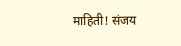माहिती! संजय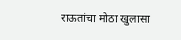राऊतांचा मोठा खुलासा